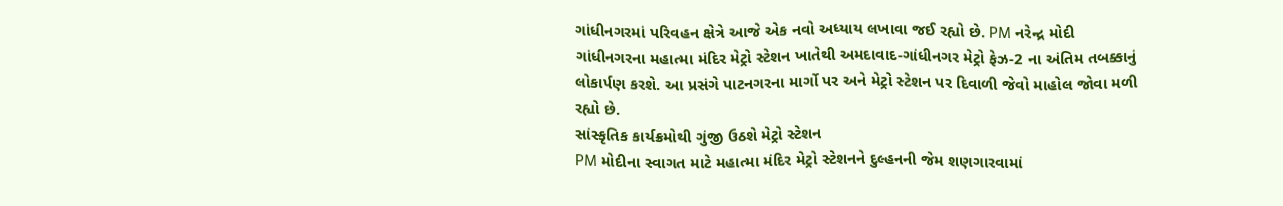ગાંધીનગરમાં પરિવહન ક્ષેત્રે આજે એક નવો અધ્યાય લખાવા જઈ રહ્યો છે. PM નરેન્દ્ર મોદી ગાંધીનગરના મહાત્મા મંદિર મેટ્રો સ્ટેશન ખાતેથી અમદાવાદ-ગાંધીનગર મેટ્રો ફેઝ-2 ના અંતિમ તબક્કાનું લોકાર્પણ કરશે. આ પ્રસંગે પાટનગરના માર્ગો પર અને મેટ્રો સ્ટેશન પર દિવાળી જેવો માહોલ જોવા મળી રહ્યો છે.
સાંસ્કૃતિક કાર્યક્રમોથી ગુંજી ઉઠશે મેટ્રો સ્ટેશન
PM મોદીના સ્વાગત માટે મહાત્મા મંદિર મેટ્રો સ્ટેશનને દુલ્હનની જેમ શણગારવામાં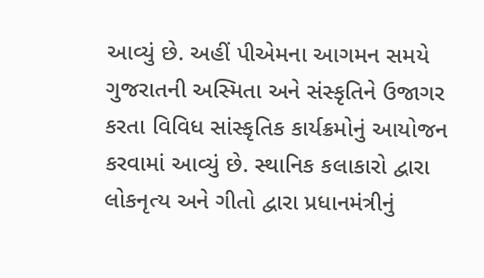આવ્યું છે. અહીં પીએમના આગમન સમયે ગુજરાતની અસ્મિતા અને સંસ્કૃતિને ઉજાગર કરતા વિવિધ સાંસ્કૃતિક કાર્યક્રમોનું આયોજન કરવામાં આવ્યું છે. સ્થાનિક કલાકારો દ્વારા લોકનૃત્ય અને ગીતો દ્વારા પ્રધાનમંત્રીનું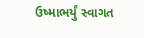ઉષ્માભર્યું સ્વાગત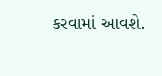કરવામાં આવશે.